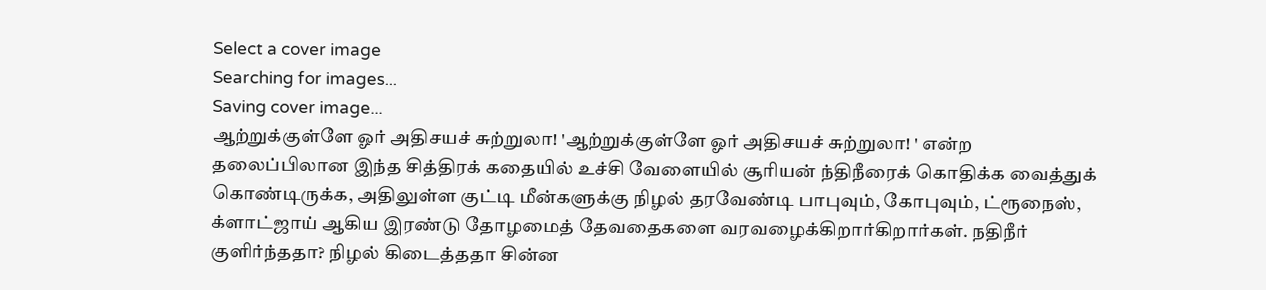Select a cover image
Searching for images...
Saving cover image...
ஆற்றுக்குள்ளே ஓர் அதிசயச் சுற்றுலா! 'ஆற்றுக்குள்ளே ஓர் அதிசயச் சுற்றுலா! ' என்ற தலைப்பிலான இந்த சித்திரக் கதையில் உச்சி வேளையில் சூரியன் ந்திநீரைக் கொதிக்க வைத்துக் கொண்டிருக்க, அதிலுள்ள குட்டி மீன்களுக்கு நிழல் தரவேண்டி பாபுவும், கோபுவும், ட்ரூநைஸ், க்ளாட்ஜாய் ஆகிய இரண்டு தோழமைத் தேவதைகளை வரவழைக்கிறார்கிறார்கள். நதிநீர் குளிர்ந்ததா? நிழல் கிடைத்ததா சின்ன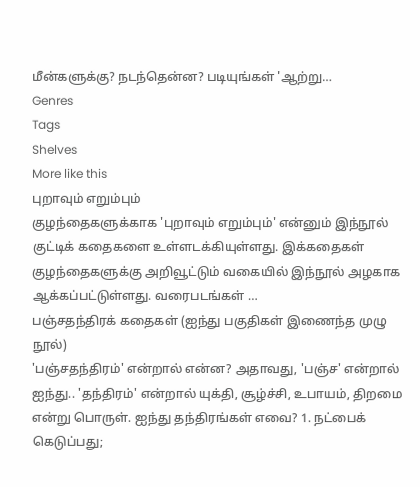மீன்களுக்கு? நடந்தென்ன? படியுங்கள் 'ஆற்று…
Genres
Tags
Shelves
More like this
புறாவும் எறும்பும்
குழந்தைகளுக்காக 'புறாவும் எறும்பும்' என்னும் இந்நூல் குட்டிக் கதைகளை உள்ளடக்கியுள்ளது. இக்கதைகள் குழந்தைகளுக்கு அறிவூட்டும் வகையில் இந்நூல் அழகாக ஆக்கப்பட்டுள்ளது. வரைபடங்கள் …
பஞ்சதந்திரக் கதைகள் (ஐந்து பகுதிகள் இணைந்த முழு நூல்)
'பஞ்சதந்திரம்' என்றால் என்ன? அதாவது, 'பஞ்ச' என்றால் ஐந்து.. 'தந்திரம்' என்றால் யுக்தி, சூழ்ச்சி, உபாயம், திறமை என்று பொருள். ஐந்து தந்திரங்கள் எவை? 1. நட்பைக் கெடுப்பது;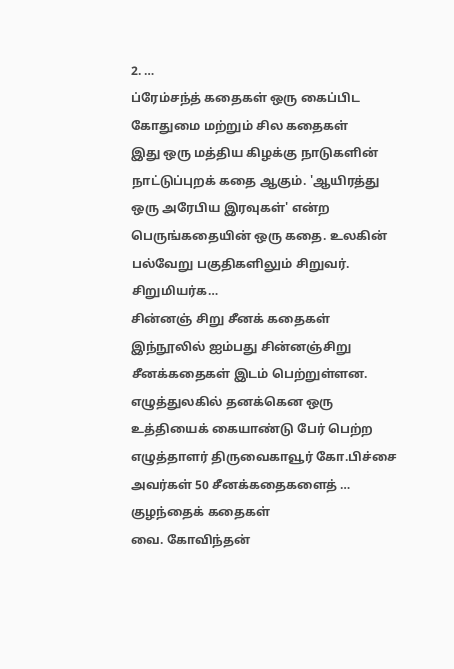2. …
ப்ரேம்சந்த் கதைகள் ஒரு கைப்பிட கோதுமை மற்றும் சில கதைகள்
இது ஒரு மத்திய கிழக்கு நாடுகளின் நாட்டுப்புறக் கதை ஆகும். 'ஆயிரத்து ஒரு அரேபிய இரவுகள்' என்ற பெருங்கதையின் ஒரு கதை. உலகின் பல்வேறு பகுதிகளிலும் சிறுவர். சிறுமியர்க…
சின்னஞ் சிறு சீனக் கதைகள்
இந்நூலில் ஐம்பது சின்னஞ்சிறு சீனக்கதைகள் இடம் பெற்றுள்ளன. எழுத்துலகில் தனக்கென ஒரு உத்தியைக் கையாண்டு பேர் பெற்ற எழுத்தாளர் திருவைகாவூர் கோ.பிச்சை அவர்கள் 50 சீனக்கதைகளைத் …
குழந்தைக் கதைகள்
வை. கோவிந்தன்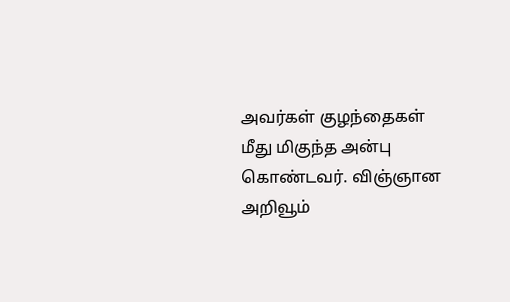அவர்கள் குழந்தைகள் மீது மிகுந்த அன்பு கொண்டவர். விஞ்ஞான அறிவூம்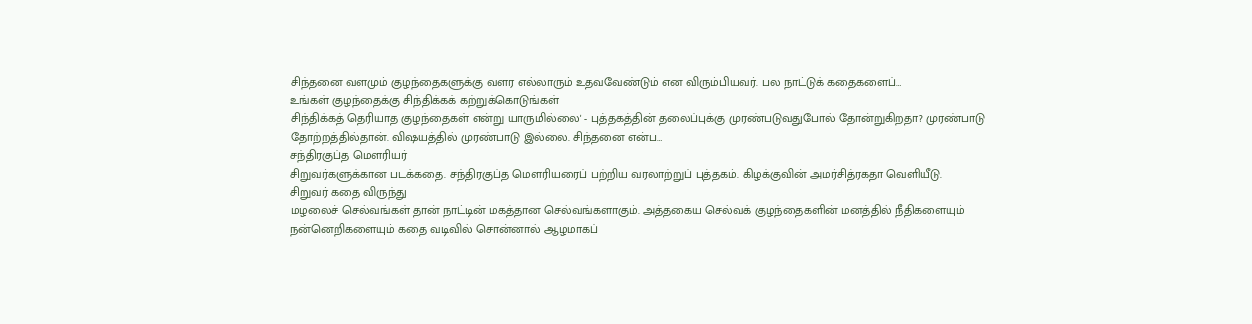சிந்தனை வளமும் குழந்தைகளுக்கு வளர எல்லாரும் உதவவேண்டும் என விரும்பியவர். பல நாட்டுக் கதைகளைப்…
உங்கள் குழந்தைக்கு சிந்திக்கக் கற்றுக்கொடுங்கள்
சிந்திக்கத் தெரியாத குழந்தைகள் என்று யாருமில்லை' - புத்தகத்தின் தலைப்புக்கு முரண்படுவதுபோல் தோன்றுகிறதா? முரண்பாடு தோற்றத்தில்தான். விஷயத்தில் முரண்பாடு இல்லை. சிந்தனை என்ப…
சந்திரகுப்த மௌரியர்
சிறுவர்களுக்கான படக்கதை. சந்திரகுப்த மௌரியரைப் பற்றிய வரலாற்றுப் புத்தகம். கிழக்குவின் அமர்சித்ரகதா வெளியீடு.
சிறுவர் கதை விருந்து
மழலைச் செல்வங்கள் தான் நாட்டின் மகத்தான செல்வங்களாகும். அத்தகைய செல்வக் குழந்தைகளின் மனத்தில் நீதிகளையும் நன்னெறிகளையும் கதை வடிவில் சொன்னால் ஆழமாகப்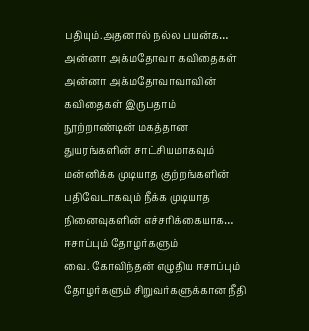பதியும்.அதனால் நல்ல பயன்க…
அன்னா அக்மதோவா கவிதைகள்
அன்னா அக்மதோவாவாவின் கவிதைகள் இருபதாம் நூற்றாண்டின் மகத்தான துயரங்களின் சாட்சியமாகவும் மன்னிக்க முடியாத குற்றங்களின் பதிவேடாகவும் நீக்க முடியாத நினைவுகளின் எச்சரிக்கையாக…
ஈசாப்பும் தோழர்களும்
வை. கோவிந்தன் எழுதிய ஈசாப்பும் தோழர்களும் சிறுவர்களுக்கான நீதி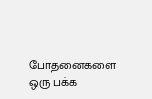போதனைகளை ஒரு பக்க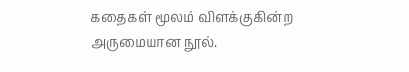கதைகள் மூலம் விளக்குகின்ற அருமையான நூல்.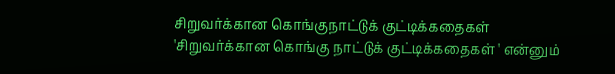சிறுவர்க்கான கொங்குநாட்டுக் குட்டிக்கதைகள்
'சிறுவர்க்கான கொங்கு நாட்டுக் குட்டிக்கதைகள் ' என்னும்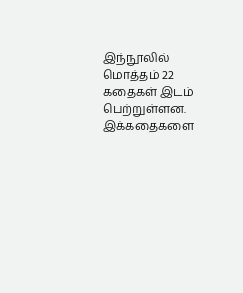இந்நூலில் மொத்தம் 22 கதைகள் இடம் பெற்றுள்ளன. இக்கதைகளை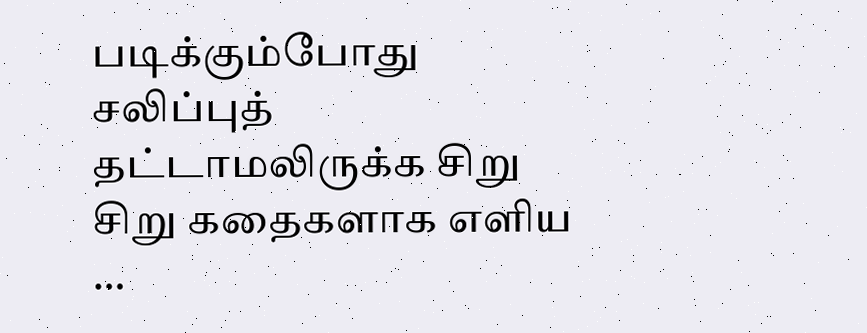படிக்கும்போது சலிப்புத் தட்டாமலிருக்க சிறு சிறு கதைகளாக எளிய …